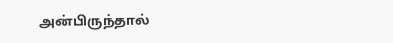அன்பிருந்தால்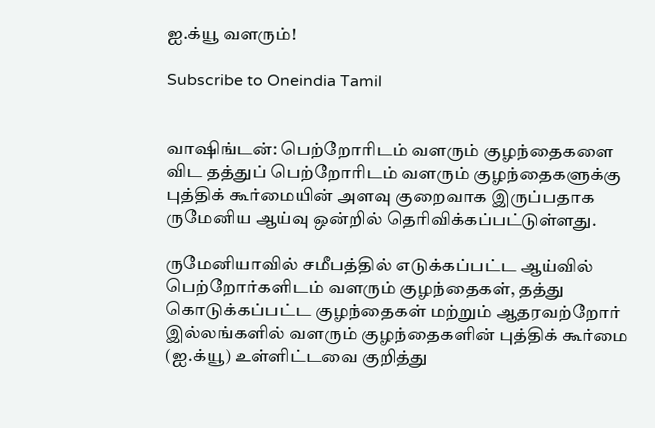ஐ.க்யூ வளரும்!

Subscribe to Oneindia Tamil


வாஷிங்டன்: பெற்றோரிடம் வளரும் குழந்தைகளை விட தத்துப் பெற்றோரிடம் வளரும் குழந்தைகளுக்கு புத்திக் கூர்மையின் அளவு குறைவாக இருப்பதாக ருமேனிய ஆய்வு ஒன்றில் தெரிவிக்கப்பட்டுள்ளது.

ருமேனியாவில் சமீபத்தில் எடுக்கப்பட்ட ஆய்வில் பெற்றோர்களிடம் வளரும் குழந்தைகள், தத்து கொடுக்கப்பட்ட குழந்தைகள் மற்றும் ஆதரவற்றோர் இல்லங்களில் வளரும் குழந்தைகளின் புத்திக் கூர்மை (ஐ.க்யூ) உள்ளிட்டவை குறித்து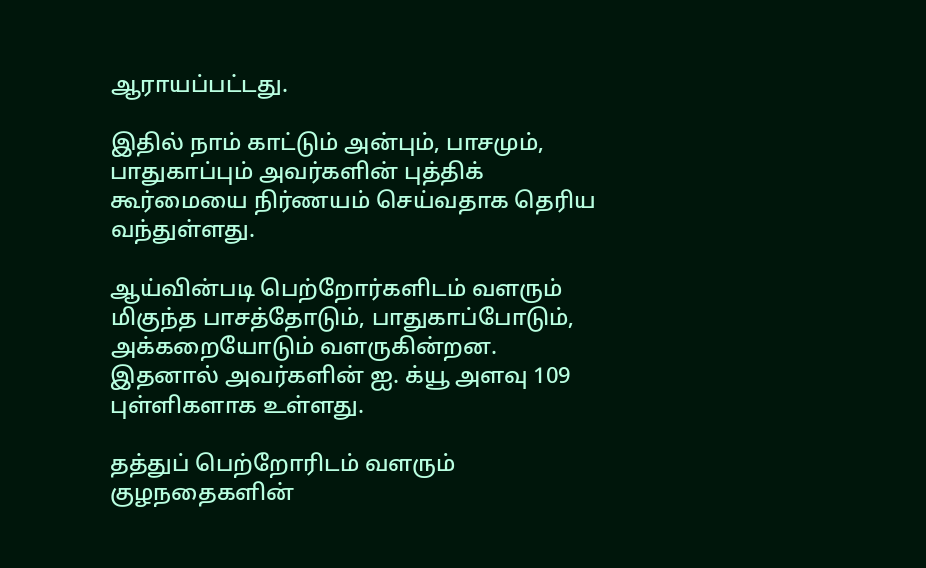ஆராயப்பட்டது.

இதில் நாம் காட்டும் அன்பும், பாசமும், பாதுகாப்பும் அவர்களின் புத்திக் கூர்மையை நிர்ணயம் செய்வதாக தெரிய வந்துள்ளது.

ஆய்வின்படி பெற்றோர்களிடம் வளரும் மிகுந்த பாசத்தோடும், பாதுகாப்போடும், அக்கறையோடும் வளருகின்றன. இதனால் அவர்களின் ஐ. க்யூ அளவு 109 புள்ளிகளாக உள்ளது.

தத்துப் பெற்றோரிடம் வளரும் குழநதைகளின்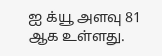ஐ க்யூ அளவு 81 ஆக உள்ளது.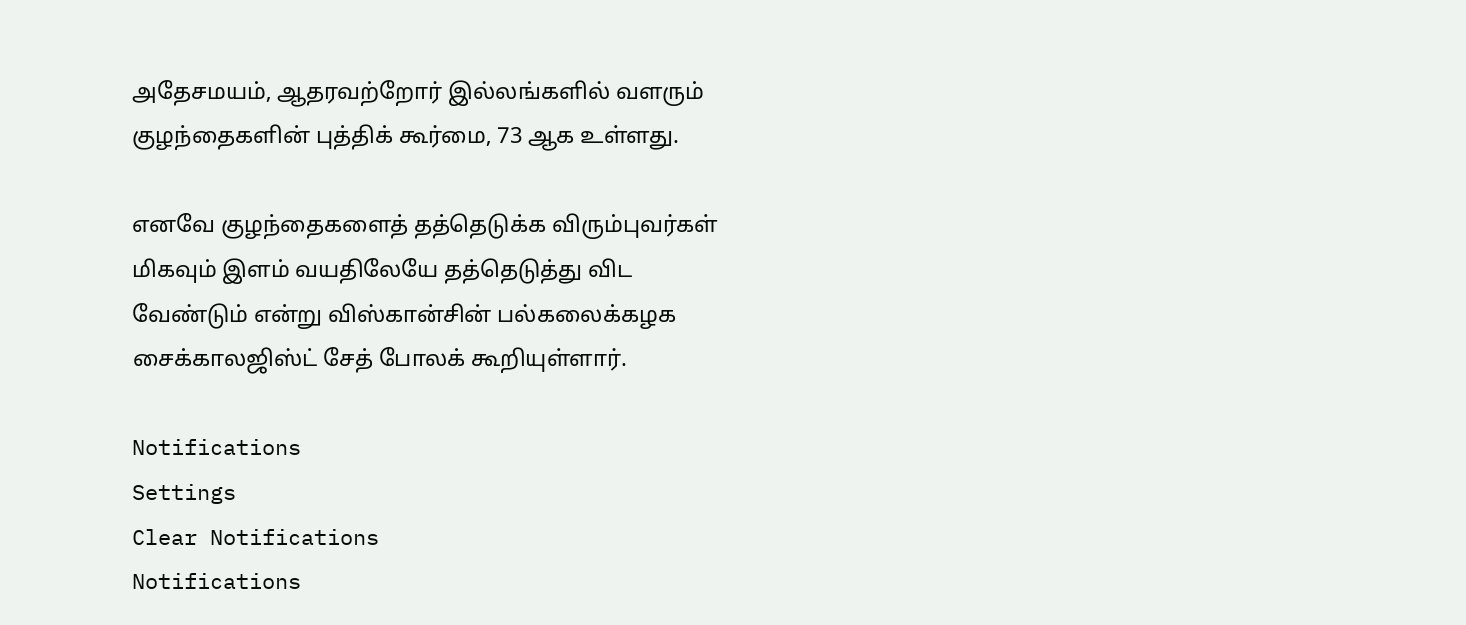அதேசமயம், ஆதரவற்றோர் இல்லங்களில் வளரும் குழந்தைகளின் புத்திக் கூர்மை, 73 ஆக உள்ளது.

எனவே குழந்தைகளைத் தத்தெடுக்க விரும்புவர்கள் மிகவும் இளம் வயதிலேயே தத்தெடுத்து விட வேண்டும் என்று விஸ்கான்சின் பல்கலைக்கழக சைக்காலஜிஸ்ட் சேத் போலக் கூறியுள்ளார்.

Notifications
Settings
Clear Notifications
Notifications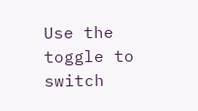Use the toggle to switch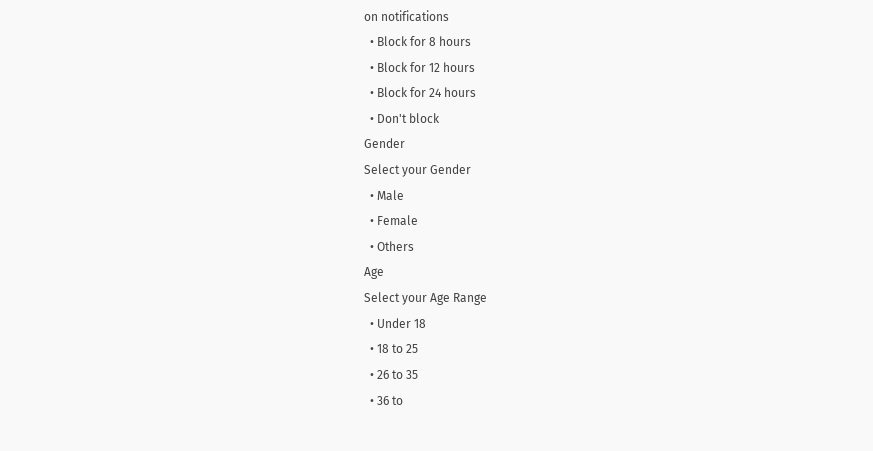on notifications
  • Block for 8 hours
  • Block for 12 hours
  • Block for 24 hours
  • Don't block
Gender
Select your Gender
  • Male
  • Female
  • Others
Age
Select your Age Range
  • Under 18
  • 18 to 25
  • 26 to 35
  • 36 to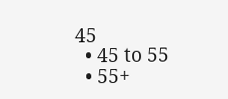45
  • 45 to 55
  • 55+